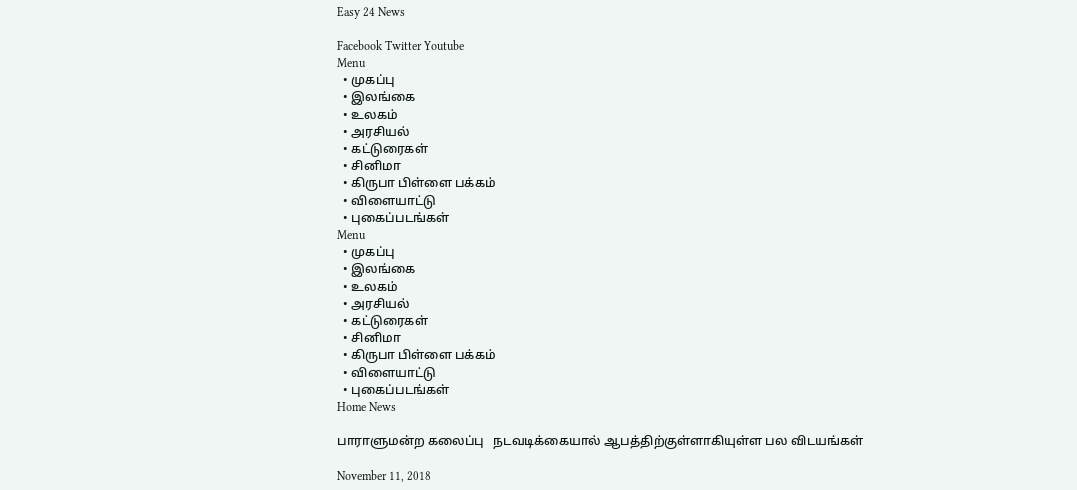Easy 24 News

Facebook Twitter Youtube
Menu
  • முகப்பு
  • இலங்கை
  • உலகம்
  • அரசியல்
  • கட்டுரைகள்
  • சினிமா
  • கிருபா பிள்ளை பக்கம்
  • விளையாட்டு
  • புகைப்படங்கள்
Menu
  • முகப்பு
  • இலங்கை
  • உலகம்
  • அரசியல்
  • கட்டுரைகள்
  • சினிமா
  • கிருபா பிள்ளை பக்கம்
  • விளையாட்டு
  • புகைப்படங்கள்
Home News

பாராளுமன்ற கலைப்பு   நடவடிக்கையால் ஆபத்திற்குள்ளாகியுள்ள பல விடயங்கள்

November 11, 2018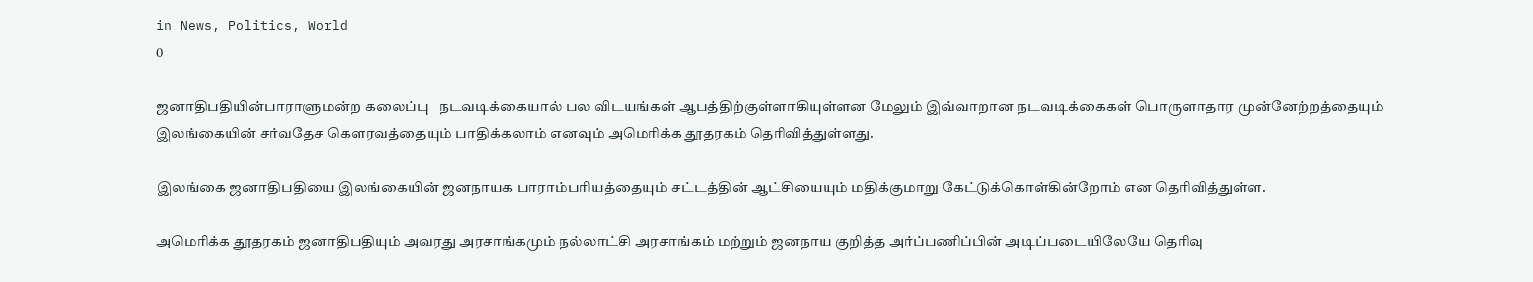in News, Politics, World
0

ஜனாதிபதியின்பாராளுமன்ற கலைப்பு   நடவடிக்கையால் பல விடயங்கள் ஆபத்திற்குள்ளாகியுள்ளன மேலும் இவ்வாறான நடவடிக்கைகள் பொருளாதார முன்னேற்றத்தையும் இலங்கையின் சர்வதேச கௌரவத்தையும் பாதிக்கலாம் எனவும் அமெரிக்க தூதரகம் தெரிவித்துள்ளது.

இலங்கை ஜனாதிபதியை இலங்கையின் ஜனநாயக பாராம்பரியத்தையும் சட்டத்தின் ஆட்சியையும் மதிக்குமாறு கேட்டுக்கொள்கின்றோம் என தெரிவித்துள்ள.

அமெரிக்க தூதரகம் ஜனாதிபதியும் அவரது அரசாங்கமும் நல்லாட்சி அரசாங்கம் மற்றும் ஜனநாய குறித்த அர்ப்பணிப்பின் அடிப்படையிலேயே தெரிவு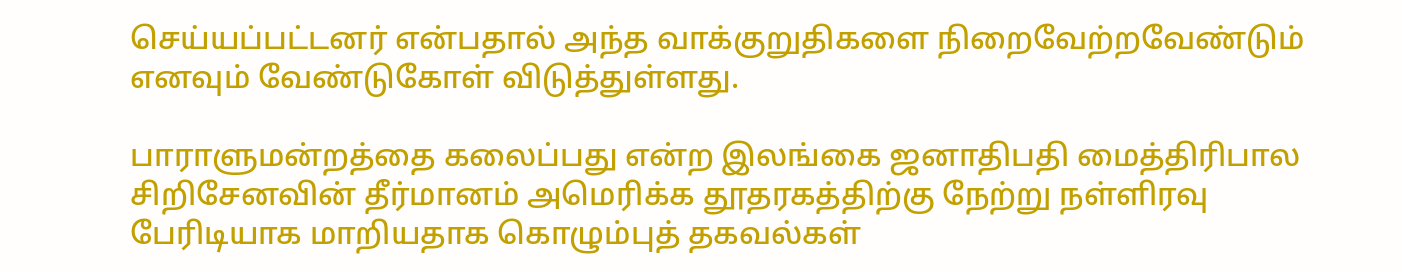செய்யப்பட்டனர் என்பதால் அந்த வாக்குறுதிகளை நிறைவேற்றவேண்டும் எனவும் வேண்டுகோள் விடுத்துள்ளது.

பாராளுமன்றத்தை கலைப்பது என்ற இலங்கை ஜனாதிபதி மைத்திரிபால சிறிசேனவின் தீர்மானம் அமெரிக்க தூதரகத்திற்கு நேற்று நள்ளிரவு பேரிடியாக மாறியதாக கொழும்புத் தகவல்கள்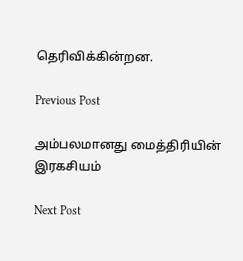தெரிவிக்கின்றன.

Previous Post

அம்பலமானது மைத்திரியின் இரகசியம்

Next Post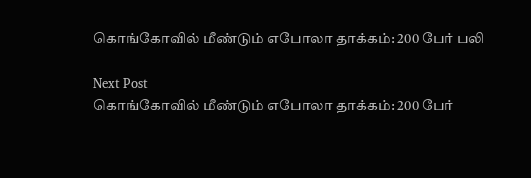கொங்கோவில் மீண்டும் எபோலா தாக்கம்: 200 பேர் பலி

Next Post
கொங்கோவில் மீண்டும் எபோலா தாக்கம்: 200 பேர்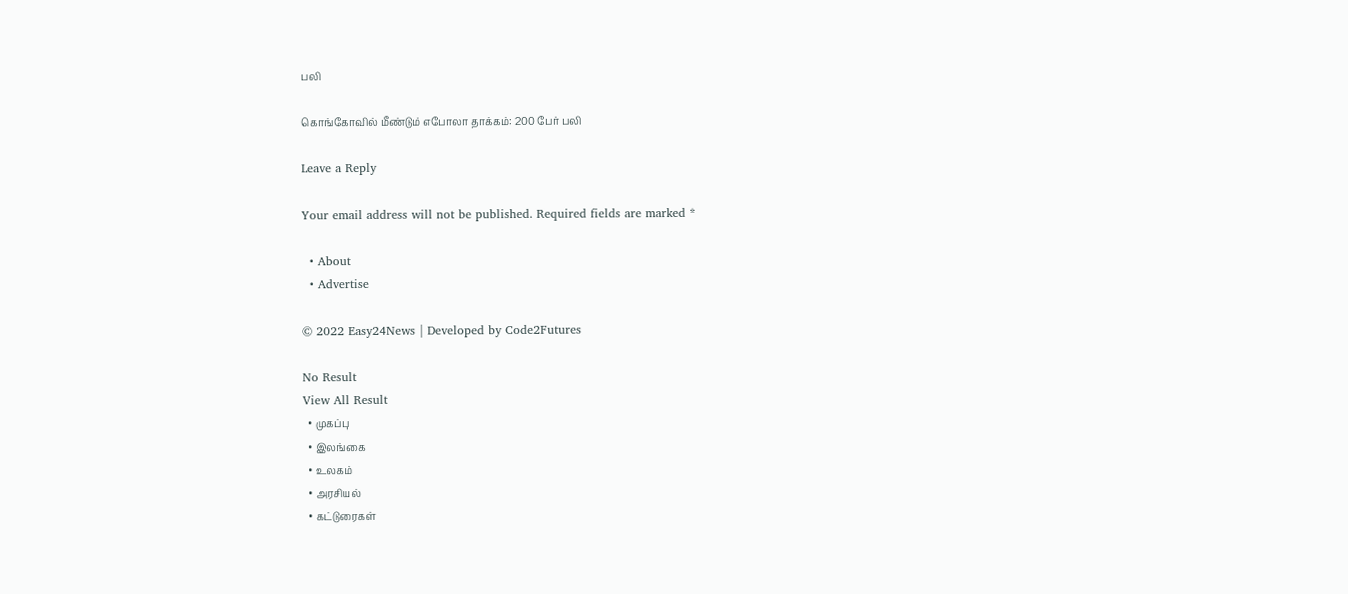பலி

கொங்கோவில் மீண்டும் எபோலா தாக்கம்: 200 பேர் பலி

Leave a Reply

Your email address will not be published. Required fields are marked *

  • About
  • Advertise

© 2022 Easy24News | Developed by Code2Futures

No Result
View All Result
  • முகப்பு
  • இலங்கை
  • உலகம்
  • அரசியல்
  • கட்டுரைகள்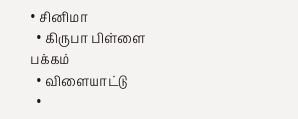• சினிமா
  • கிருபா பிள்ளை பக்கம்
  • விளையாட்டு
  •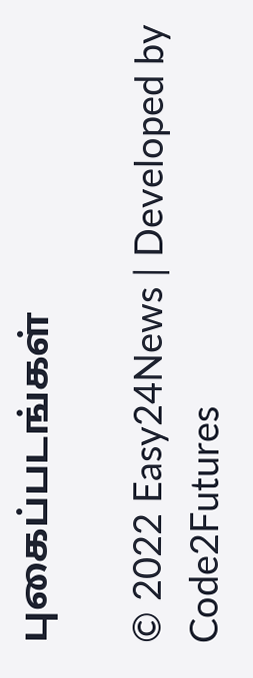புகைப்படங்கள்

© 2022 Easy24News | Developed by Code2Futures